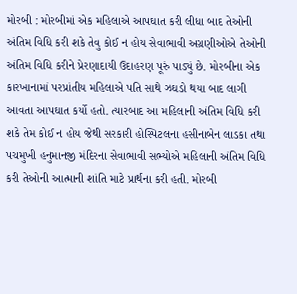મોરબી : મોરબીમાં એક મહિલાએ આપઘાત કરી લીધા બાદ તેઓની અંતિમ વિધિ કરી શકે તેવુ કોઈ ન હોય સેવાભાવી અગ્રણીઓએ તેઓની અંતિમ વિધિ કરીને પ્રેરણાદાયી ઉદાહરણ પૂરું પાડ્યું છે. મોરબીના એક કારખાનામાં પરપ્રાંતીય મહિલાએ પતિ સાથે ઝઘડો થયા બાદ લાગી આવતા આપઘાત કર્યો હતો. ત્યારબાદ આ મહિલાની અંતિમ વિધિ કરી શકે તેમ કોઈ ન હોય જેથી સરકારી હોસ્પિટલના હસીનાબેન લાડકા તથા પચમુખી હનુમાનજી મંદિરના સેવાભાવી સભ્યોએ મહિલાની અંતિમ વિધિ કરી તેઓની આત્માની શાંતિ માટે પ્રાર્થના કરી હતી. મોરબી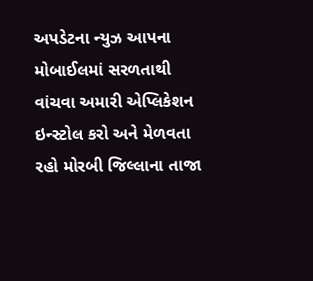અપડેટના ન્યુઝ આપના મોબાઈલમાં સરળતાથી વાંચવા અમારી એપ્લિકેશન ઇન્સ્ટોલ કરો અને મેળવતા રહો મોરબી જિલ્લાના તાજા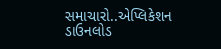સમાચારો..એપ્લિકેશન ડાઉનલોડ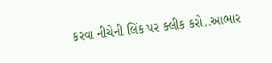કરવા નીચેની લિંક પર ક્લીક કરો..આભાર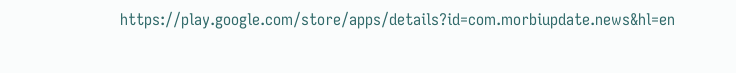https://play.google.com/store/apps/details?id=com.morbiupdate.news&hl=en